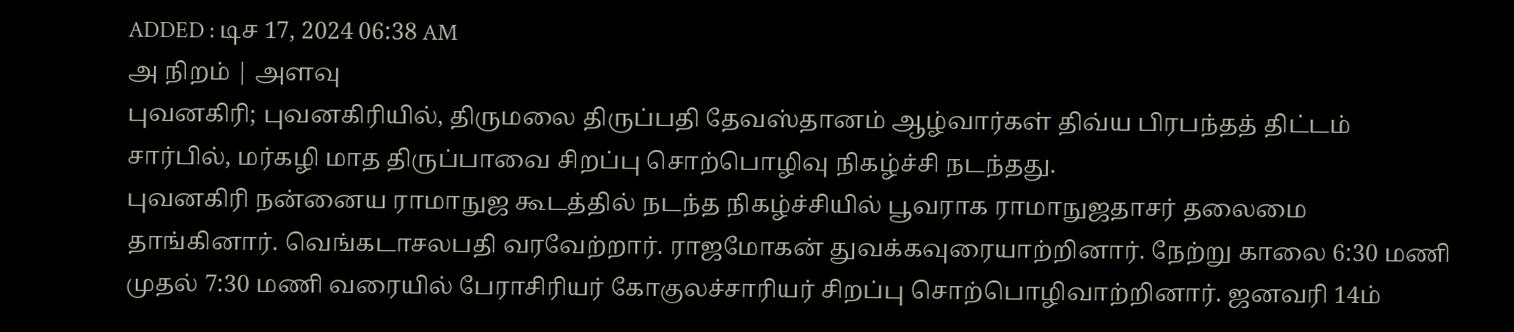ADDED : டிச 17, 2024 06:38 AM
அ நிறம் | அளவு
புவனகிரி; புவனகிரியில், திருமலை திருப்பதி தேவஸ்தானம் ஆழ்வார்கள் திவ்ய பிரபந்தத் திட்டம் சார்பில், மர்கழி மாத திருப்பாவை சிறப்பு சொற்பொழிவு நிகழ்ச்சி நடந்தது.
புவனகிரி நன்னைய ராமாநுஜ கூடத்தில் நடந்த நிகழ்ச்சியில் பூவராக ராமாநுஜதாசர் தலைமை தாங்கினார். வெங்கடாசலபதி வரவேற்றார். ராஜமோகன் துவக்கவுரையாற்றினார். நேற்று காலை 6:30 மணி முதல் 7:30 மணி வரையில் பேராசிரியர் கோகுலச்சாரியர் சிறப்பு சொற்பொழிவாற்றினார். ஜனவரி 14ம்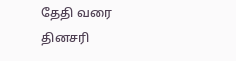தேதி வரை தினசரி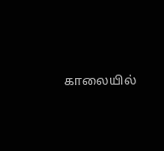காலையில்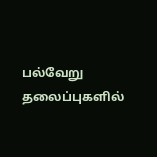பல்வேறு தலைப்புகளில்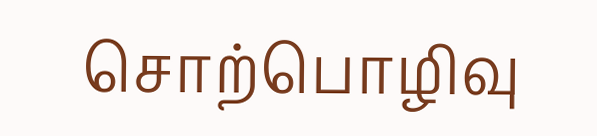சொற்பொழிவு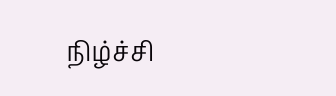நிழ்ச்சி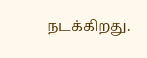நடக்கிறது.